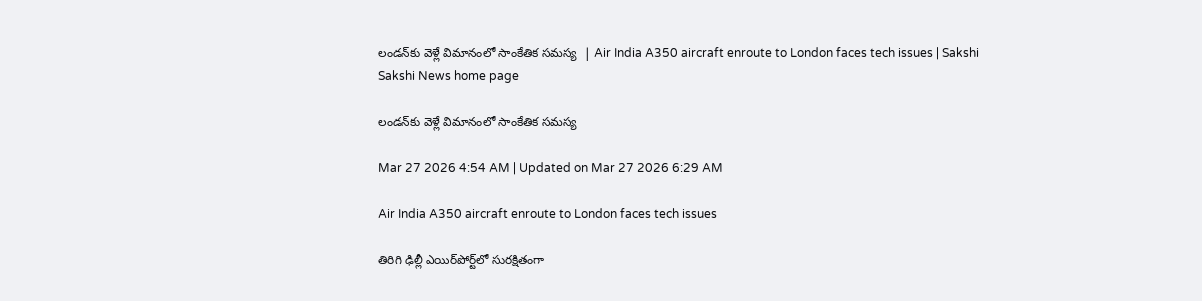లండన్‌కు వెళ్లే విమానంలో సాంకేతిక సమస్య  | Air India A350 aircraft enroute to London faces tech issues | Sakshi
Sakshi News home page

లండన్‌కు వెళ్లే విమానంలో సాంకేతిక సమస్య

Mar 27 2026 4:54 AM | Updated on Mar 27 2026 6:29 AM

Air India A350 aircraft enroute to London faces tech issues

తిరిగి ఢిల్లీ ఎయిర్‌పోర్ట్‌లో సురక్షితంగా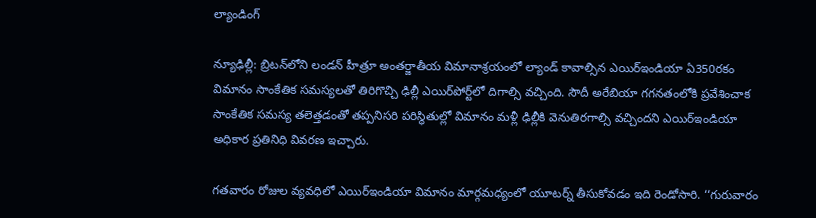ల్యాండింగ్‌

న్యూఢిల్లీ: బ్రిటన్‌లోని లండన్‌ హీత్రూ అంతర్జాతీయ విమానాశ్రయంలో ల్యాండ్‌ కావాల్సిన ఎయిర్‌ఇండియా ఏ350రకం విమానం సాంకేతిక సమస్యలతో తిరిగొచ్చి ఢిల్లీ ఎయిర్‌పోర్ట్‌లో దిగాల్సి వచ్చింది. సౌదీ అరేబియా గగనతంలోకి ప్రవేశించాక సాంకేతిక సమస్య తలెత్తడంతో తప్పనిసరి పరిస్థితుల్లో విమానం మళ్లీ ఢిల్లీకి వెనుతిరగాల్సి వచ్చిందని ఎయిర్‌ఇండియా అధికార ప్రతినిధి వివరణ ఇచ్చారు.

గతవారం రోజుల వ్యవధిలో ఎయిర్‌ఇండియా విమానం మార్గమధ్యంలో యూటర్న్‌ తీసుకోవడం ఇది రెండోసారి. ‘‘గురువారం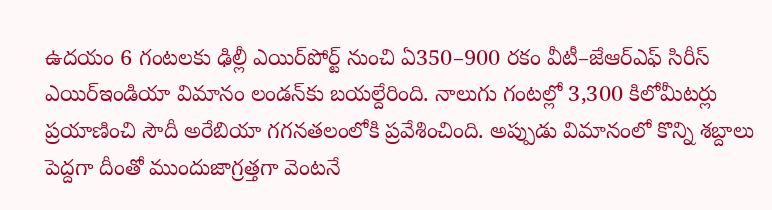ఉదయం 6 గంటలకు ఢిల్లీ ఎయిర్‌పోర్ట్‌ నుంచి ఏ350–900 రకం వీటీ–జేఆర్‌ఎఫ్‌ సిరీస్‌ ఎయిర్‌ఇండియా విమానం లండన్‌కు బయల్దేరింది. నాలుగు గంటల్లో 3,300 కిలోమీటర్లు ప్రయాణించి సౌదీ అరేబియా గగనతలంలోకి ప్రవేశించింది. అప్పుడు విమానంలో కొన్ని శబ్దాలు పెద్దగా దీంతో ముందుజాగ్రత్తగా వెంటనే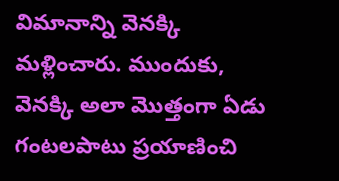విమానాన్ని వెనక్కి మళ్లించారు. ముందుకు, వెనక్కి అలా మొత్తంగా ఏడు గంటలపాటు ప్రయాణించి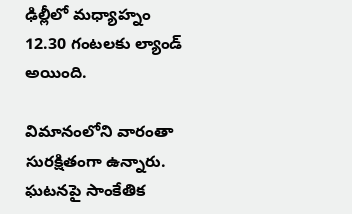ఢిల్లీలో మధ్యాహ్నం 12.30 గంటలకు ల్యాండ్‌ అయింది.

విమానంలోని వారంతా సురక్షితంగా ఉన్నారు. ఘటనపై సాంకేతిక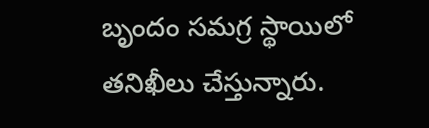బృందం సమగ్ర స్థాయిలో తనిఖీలు చేస్తున్నారు.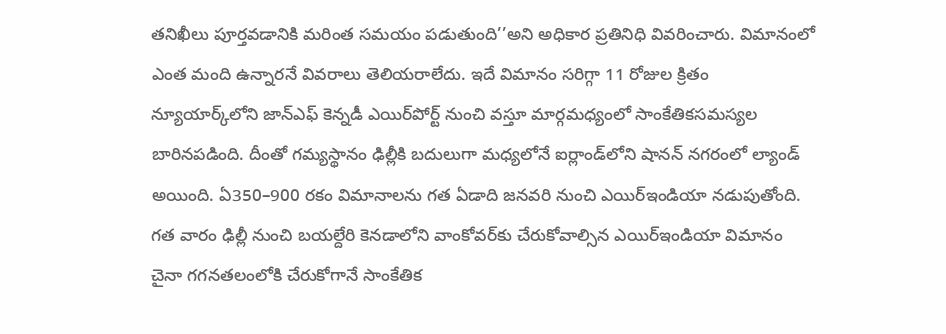తనిఖీలు పూర్తవడానికి మరింత సమయం పడుతుంది’’అని అధికార ప్రతినిధి వివరించారు. విమానంలో ఎంత మంది ఉన్నారనే వివరాలు తెలియరాలేదు. ఇదే విమానం సరిగ్గా 11 రోజుల క్రితం న్యూయార్క్‌లోని జాన్‌ఎఫ్‌ కెన్నడీ ఎయిర్‌పోర్ట్‌ నుంచి వస్తూ మార్గమధ్యంలో సాంకేతికసమస్యల బారినపడింది. దీంతో గమ్యస్థానం ఢిల్లీకి బదులుగా మధ్యలోనే ఐర్లాండ్‌లోని షానన్‌ నగరంలో ల్యాండ్‌ అయింది. ఏ350–900 రకం విమానాలను గత ఏడాది జనవరి నుంచి ఎయిర్‌ఇండియా నడుపుతోంది. గత వారం ఢిల్లీ నుంచి బయల్దేరి కెనడాలోని వాంకోవర్‌కు చేరుకోవాల్సిన ఎయిర్‌ఇండియా విమానం చైనా గగనతలంలోకి చేరుకోగానే సాంకేతిక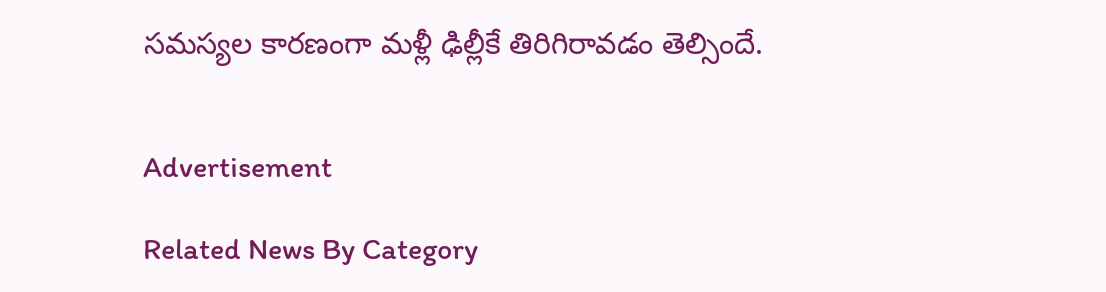సమస్యల కారణంగా మళ్లీ ఢిల్లీకే తిరిగిరావడం తెల్సిందే.


Advertisement

Related News By Category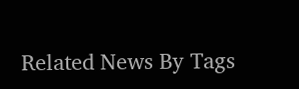Related News By Tags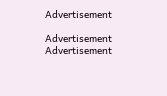Advertisement

Advertisement
Advertisement